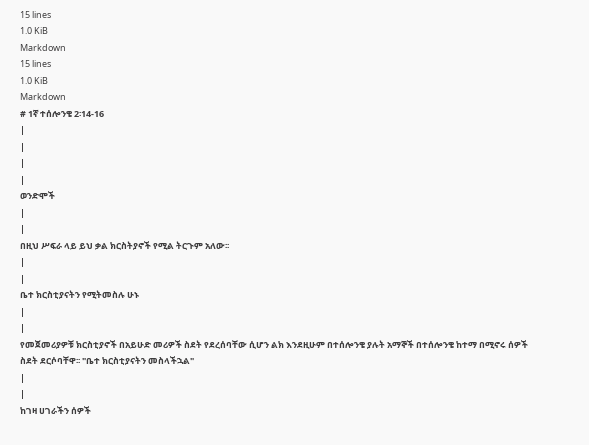15 lines
1.0 KiB
Markdown
15 lines
1.0 KiB
Markdown
# 1ኛ ተሰሎንቄ 2፡14-16
|
|
|
|
ወንድሞች
|
|
በዚህ ሥፍራ ላይ ይህ ቃል ክርስትያኖች የሚል ትርጉም አለው፡፡
|
|
ቤተ ክርስቲያናትን የሚትመስሉ ሁኑ
|
|
የመጀመሪያዎቹ ክርስቲያኖች በአይሁድ መሪዎች ስደት የደረሰባቸው ሲሆን ልክ እንደዚሁም በተሰሎንቄ ያሉት አማኞች በተሰሎንቄ ከተማ በሚኖሩ ሰዎች ስደት ደርሶባቸዋ፡፡ "ቤተ ክርስቲያናትን መስላችኋል"
|
|
ከገዛ ሀገራችን ሰዎች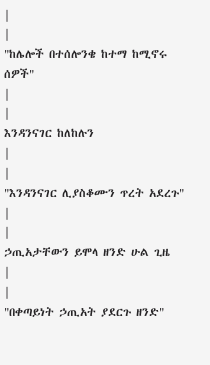|
|
"ከሌሎች በተሰሎንቄ ከተማ ከሚኖሩ ሰዎች"
|
|
እንዳንናገር ከለከሉን
|
|
"እንዳንናገር ሊያስቆሙን ጥረት አደረጉ"
|
|
ኃጢአታቸውን ይሞላ ዘንድ ሁል ጊዜ
|
|
"በቀጣይነት ኃጢአት ያደርጉ ዘንድ"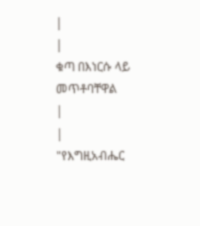|
|
ቁጣ በእነርሱ ላይ መጥቶባቸዋል
|
|
"የእግዚአብሔር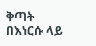ቅጣት በእነርሱ ላይ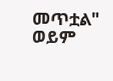መጥቷል" ወይም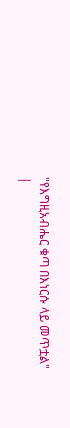"የእግዚአብሔር ቁጣ በእነርሱ ላይ መጥቷል"
|